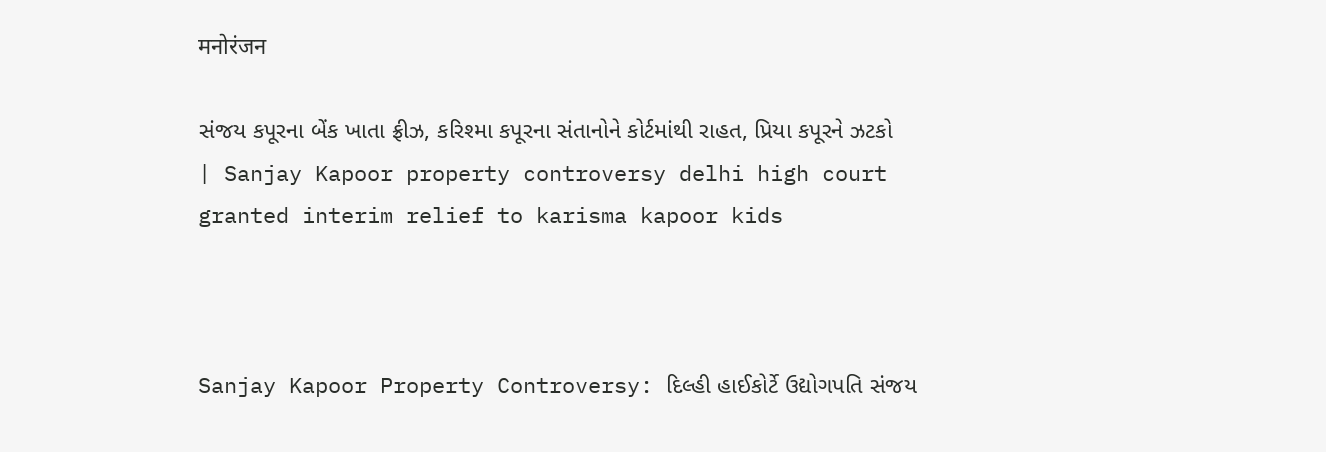मनोरंजन

સંજય કપૂરના બેંક ખાતા ફ્રીઝ, કરિશ્મા કપૂરના સંતાનોને કોર્ટમાંથી રાહત, પ્રિયા કપૂરને ઝટકો | Sanjay Kapoor property controversy delhi high court granted interim relief to karisma kapoor kids



Sanjay Kapoor Property Controversy: દિલ્હી હાઈકોર્ટે ઉદ્યોગપતિ સંજય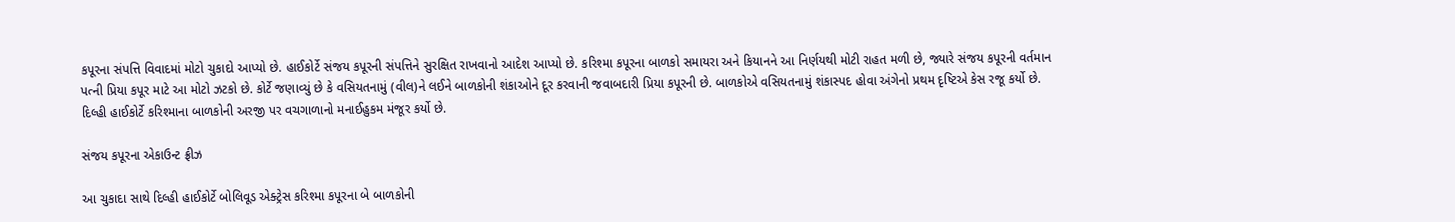કપૂરના સંપત્તિ વિવાદમાં મોટો ચુકાદો આપ્યો છે. હાઈકોર્ટે સંજય કપૂરની સંપત્તિને સુરક્ષિત રાખવાનો આદેશ આપ્યો છે. કરિશ્મા કપૂરના બાળકો સમાયરા અને કિયાનને આ નિર્ણયથી મોટી રાહત મળી છે, જ્યારે સંજય કપૂરની વર્તમાન પત્ની પ્રિયા કપૂર માટે આ મોટો ઝટકો છે. કોર્ટે જણાવ્યું છે કે વસિયતનામું (વીલ)ને લઈને બાળકોની શંકાઓને દૂર કરવાની જવાબદારી પ્રિયા કપૂરની છે. બાળકોએ વસિયતનામું શંકાસ્પદ હોવા અંગેનો પ્રથમ દૃષ્ટિએ કેસ રજૂ કર્યો છે. દિલ્હી હાઈકોર્ટે કરિશ્માના બાળકોની અરજી પર વચગાળાનો મનાઈહુકમ મંજૂર કર્યો છે.

સંજય કપૂરના એકાઉન્ટ ફ્રીઝ

આ ચુકાદા સાથે દિલ્હી હાઈકોર્ટે બોલિવૂડ એક્ટ્રેસ કરિશ્મા કપૂરના બે બાળકોની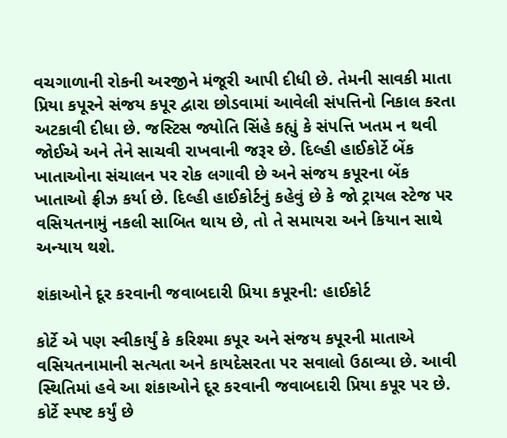વચગાળાની રોકની અરજીને મંજૂરી આપી દીધી છે. તેમની સાવકી માતા પ્રિયા કપૂરને સંજય કપૂર દ્વારા છોડવામાં આવેલી સંપત્તિનો નિકાલ કરતા અટકાવી દીધા છે. જસ્ટિસ જ્યોતિ સિંહે કહ્યું કે સંપત્તિ ખતમ ન થવી જોઈએ અને તેને સાચવી રાખવાની જરૂર છે. દિલ્હી હાઈકોર્ટે બેંક ખાતાઓના સંચાલન પર રોક લગાવી છે અને સંજય કપૂરના બેંક ખાતાઓ ફ્રીઝ કર્યા છે. દિલ્હી હાઈકોર્ટનું કહેવું છે કે જો ટ્રાયલ સ્ટેજ પર વસિયતનામું નકલી સાબિત થાય છે, તો તે સમાયરા અને કિયાન સાથે અન્યાય થશે.

શંકાઓને દૂર કરવાની જવાબદારી પ્રિયા કપૂરની: હાઈકોર્ટ

કોર્ટે એ પણ સ્વીકાર્યું કે કરિશ્મા કપૂર અને સંજય કપૂરની માતાએ વસિયતનામાની સત્યતા અને કાયદેસરતા પર સવાલો ઉઠાવ્યા છે. આવી સ્થિતિમાં હવે આ શંકાઓને દૂર કરવાની જવાબદારી પ્રિયા કપૂર પર છે. કોર્ટે સ્પષ્ટ કર્યું છે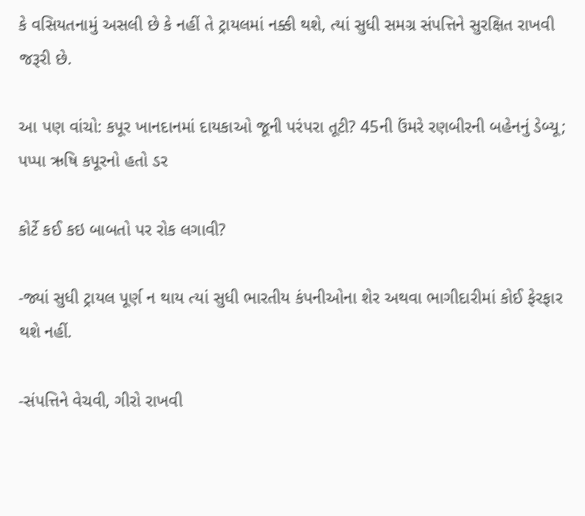કે વસિયતનામું અસલી છે કે નહીં તે ટ્રાયલમાં નક્કી થશે, ત્યાં સુધી સમગ્ર સંપત્તિને સુરક્ષિત રાખવી જરૂરી છે.

આ પણ વાંચો: કપૂર ખાનદાનમાં દાયકાઓ જૂની પરંપરા તૂટી? 45ની ઉંમરે રણબીરની બહેનનું ડેબ્યૂ; પપ્પા ઋષિ કપૂરનો હતો ડર

કોર્ટે કઈ કઇ બાબતો પર રોક લગાવી?

-જ્યાં સુધી ટ્રાયલ પૂર્ણ ન થાય ત્યાં સુધી ભારતીય કંપનીઓના શેર અથવા ભાગીદારીમાં કોઈ ફેરફાર થશે નહીં.

-સંપત્તિને વેચવી, ગીરો રાખવી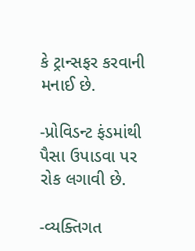કે ટ્રાન્સફર કરવાની મનાઈ છે.

-પ્રોવિડન્ટ ફંડમાંથી પૈસા ઉપાડવા પર રોક લગાવી છે.

-વ્યક્તિગત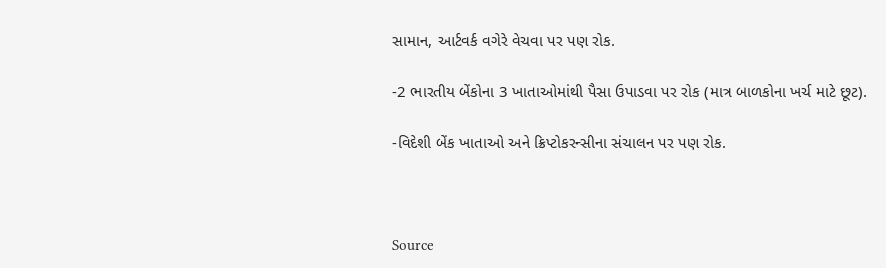સામાન, આર્ટવર્ક વગેરે વેચવા પર પણ રોક.

-2 ભારતીય બેંકોના 3 ખાતાઓમાંથી પૈસા ઉપાડવા પર રોક (માત્ર બાળકોના ખર્ચ માટે છૂટ).

-વિદેશી બેંક ખાતાઓ અને ક્રિપ્ટોકરન્સીના સંચાલન પર પણ રોક.



Source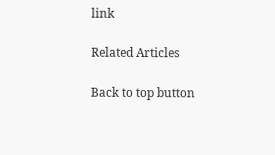link

Related Articles

Back to top button